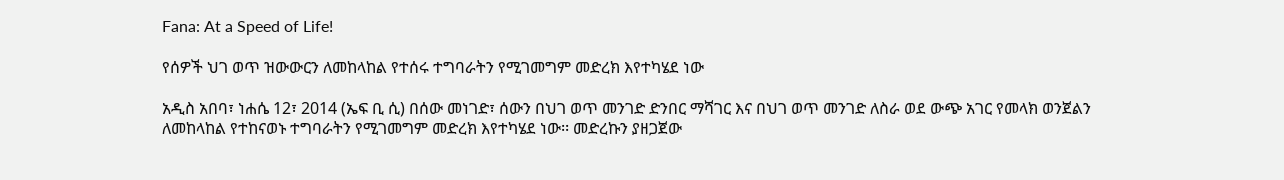Fana: At a Speed of Life!

የሰዎች ህገ ወጥ ዝውውርን ለመከላከል የተሰሩ ተግባራትን የሚገመግም መድረክ እየተካሄደ ነው

አዲስ አበባ፣ ነሐሴ 12፣ 2014 (ኤፍ ቢ ሲ) በሰው መነገድ፣ ሰውን በህገ ወጥ መንገድ ድንበር ማሻገር እና በህገ ወጥ መንገድ ለስራ ወደ ውጭ አገር የመላክ ወንጀልን ለመከላከል የተከናወኑ ተግባራትን የሚገመግም መድረክ እየተካሄደ ነው፡፡ መድረኩን ያዘጋጀው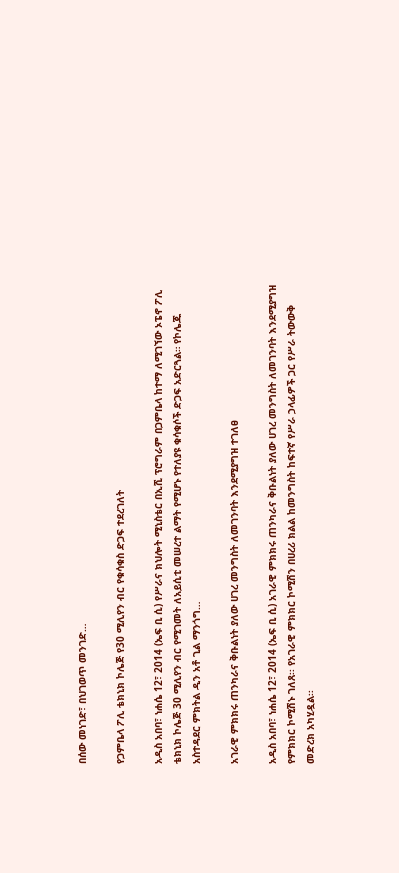በሰው መነገድ፣ በህገወጥ መንገድ…

የጋምቤላ ፖሊ ቴክኒክ ኮሌጅ የ30 ሚሊየን ብር የቁሳቁስ ድጋፍ ተደረገለት

አዲስ አበባ፣ ነሐሴ 12፣ 2014 (ኤፍ ቢ ሲ) የሥራና ክህሎት ሚኒስቴር በኢሺ ፕሮግራም በጋምቤላ ከተማ ለሚገኘው ኦፔኖ ፖሊ ቴክኒክ ኮሌጅ 30 ሚሊየን ብር የሚገመት ለአይሲቲ መሠረተ ልማት የሚሆኑ የተለያዩ ቁሳቁሶች ድጋፍ አድርጓል። የኮሌጁ አስተዳደር ምክትል ዲን አቶ ጊል ማንጎግ…

አገራዊ ምክክሩ ጠንካራና ቅቡልነት ያለው ሀገረ መንግስት ለመገንባት እንደሚያግዝ ተገለፀ

አዲስ አበባ፣ ነሐሴ 12፣ 2014 (ኤፍ ቢ ሲ) አገራዊ ምክክሩ ጠንካራና ቅቡልነት ያለው ሀገረ መንግስት ለመገንባት እንደሚያግዝ የምክክር ኮሚሽኑ ገለጸ፡፡ የአገራዊ ምክክር ኮሚሽን በሀረሪ ክልል ከመንግስት ከፍተኛ የሥራ ኃላፊዎች ጋር የሥራ ትውውቅ መድረክ አካሂዷል፡፡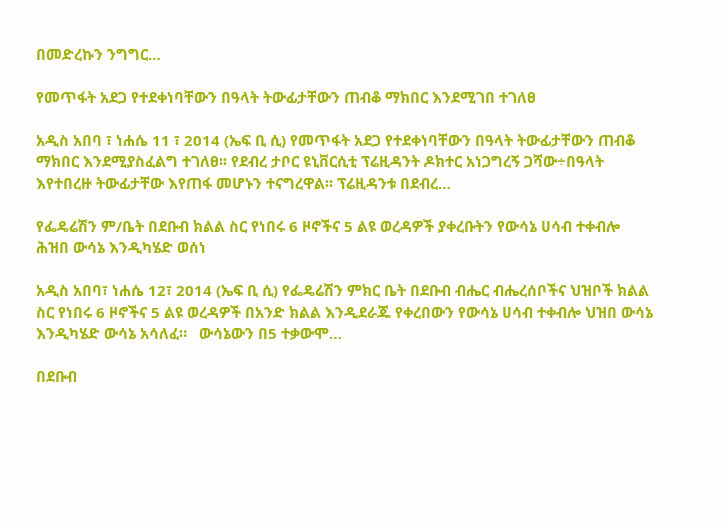በመድረኩን ንግግር…

የመጥፋት አደጋ የተደቀነባቸውን በዓላት ትውፊታቸውን ጠብቆ ማክበር እንደሚገበ ተገለፀ

አዲስ አበባ ፣ ነሐሴ 11 ፣ 2014 (ኤፍ ቢ ሲ) የመጥፋት አደጋ የተደቀነባቸውን በዓላት ትውፊታቸውን ጠብቆ ማክበር እንደሚያስፈልግ ተገለፀ፡፡ የደብረ ታቦር ዩኒቨርሲቲ ፕሬዚዳንት ዶክተር አነጋግረኝ ጋሻው÷በዓላት እየተበረዙ ትውፊታቸው እየጠፋ መሆኑን ተናግረዋል፡፡ ፕሬዚዳንቱ በደብረ…

የፌዴሬሽን ም/ቤት በደቡብ ክልል ስር የነበሩ 6 ዞኖችና 5 ልዩ ወረዳዎች ያቀረቡትን የውሳኔ ሀሳብ ተቀብሎ ሕዝበ ውሳኔ እንዲካሄድ ወሰነ

አዲስ አበባ፣ ነሐሴ 12፣ 2014 (ኤፍ ቢ ሲ) የፌዴሬሽን ምክር ቤት በደቡብ ብሔር ብሔረሰቦችና ህዝቦች ክልል ስር የነበሩ 6 ዞኖችና 5 ልዩ ወረዳዎች በአንድ ክልል እንዲደራጁ የቀረበውን የውሳኔ ሀሳብ ተቀብሎ ህዝበ ውሳኔ እንዲካሄድ ውሳኔ አሳለፈ።   ውሳኔውን በ5 ተቃውሞ…

በደቡብ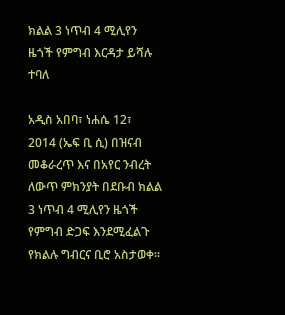ክልል 3 ነጥብ 4 ሚሊየን ዜጎች የምግብ እርዳታ ይሻሉ ተባለ

አዲስ አበባ፣ ነሐሴ 12፣ 2014 (ኤፍ ቢ ሲ) በዝናብ መቆራረጥ እና በአየር ንብረት ለውጥ ምክንያት በደቡብ ክልል 3 ነጥብ 4 ሚሊየን ዜጎች የምግብ ድጋፍ እንደሚፈልጉ የክልሉ ግብርና ቢሮ አስታወቀ፡፡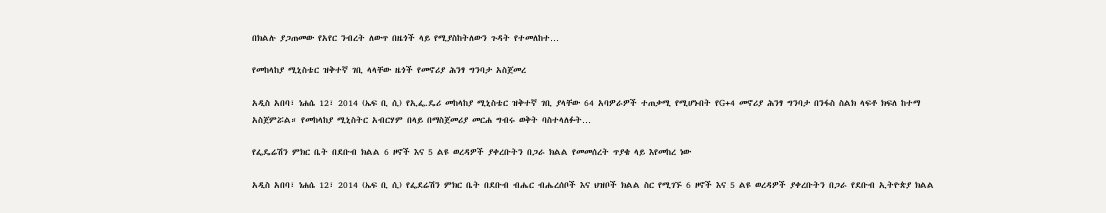በክልሉ ያጋጠመው የአየር ንብረት ለውጥ በዜጎች ላይ የሚያስከትለውን ጉዳት የተመለከተ…

የመከላከያ ሚኒስቴር ዝቅተኛ ገቢ ላላቸው ዜጎች የመኖሪያ ሕንፃ ግንባታ አስጀመረ

አዲስ አበባ፣ ነሐሴ 12፣ 2014 (ኤፍ ቢ ሲ) የኢፌ.ዴሪ መከላከያ ሚኒስቴር ዝቅተኛ ገቢ ያላቸው 64 አባዎራዎች ተጠቃሚ የሚሆኑበት የG+4 መኖሪያ ሕንፃ ግንባታ በንፋስ ስልክ ላፍቶ ክፍለ ከተማ አስጀምሯል። የመከላከያ ሚኒስትር አብርሃም በላይ በማስጀመሪያ መርሐ ግብሩ ወቅት ባስተላለፉት…

የፌዴሬሽን ምክር ቤት በደቡብ ክልል 6 ዞኖች እና 5 ልዩ ወረዳዎች ያቀረቡትን በጋራ ክልል የመመሰረት ጥያቄ ላይ እየመከረ ነው

አዲስ አበባ፣ ነሐሴ 12፣ 2014 (ኤፍ ቢ ሲ) የፌደሬሽን ምክር ቤት በደቡብ ብሔር ብሔረሰቦች እና ህዝቦች ክልል ስር የሚገኙ 6 ዞኖች እና 5 ልዩ ወረዳዎች ያቀረቡትን በጋራ የደቡብ ኢትዮጵያ ክልል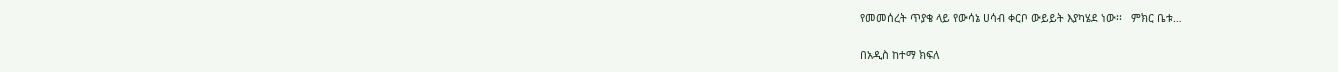የመመሰረት ጥያቄ ላይ የውሳኔ ሀሳብ ቀርቦ ውይይት እያካሄደ ነው፡፡   ምክር ቤቱ…

በአዲስ ከተማ ክፍለ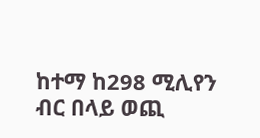ከተማ ከ298 ሚሊየን ብር በላይ ወጪ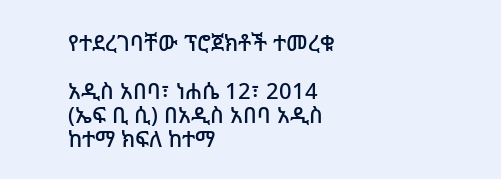የተደረገባቸው ፕሮጀክቶች ተመረቁ

አዲስ አበባ፣ ነሐሴ 12፣ 2014 (ኤፍ ቢ ሲ) በአዲስ አበባ አዲስ ከተማ ክፍለ ከተማ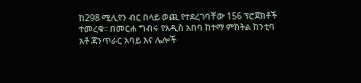ከ298 ሚሊየን ብር በላይ ወጪ የተደረገባቸው 156 ፕሮጀክቶች ተመረቁ፡፡ በመርሐ ግብሩ የአዲስ አበባ ከተማ ምክትል ከንቲባ አቶ ጃንጥራር አባይ እና ሌሎች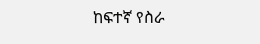ከፍተኛ የስራ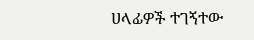ሀላፊዎች ተገኝተው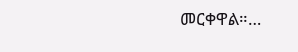መርቀዋል።…